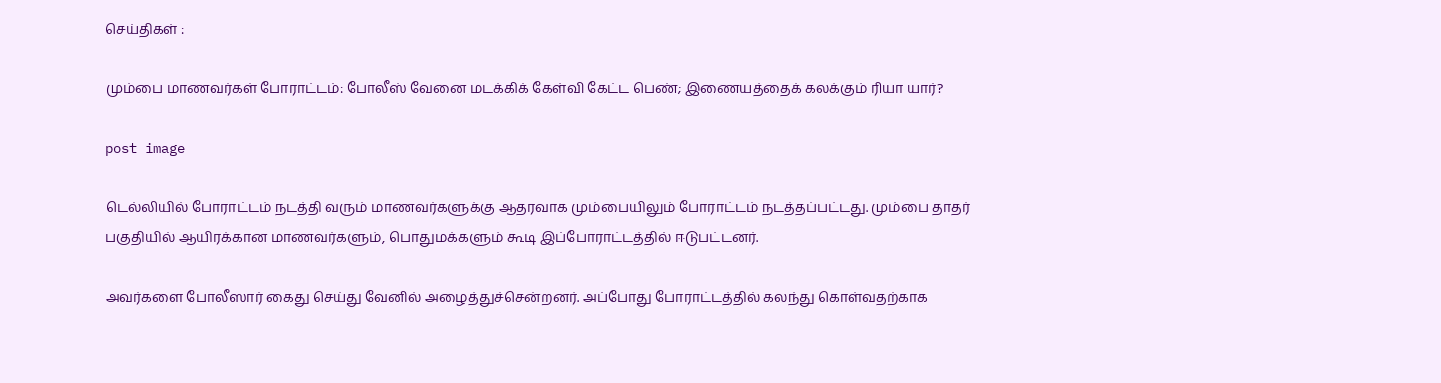செய்திகள் :

மும்பை மாணவர்கள் போராட்டம்: போலீஸ் வேனை மடக்கிக் கேள்வி கேட்ட பெண்; இணையத்தைக் கலக்கும் ரியா யார்?

post image

டெல்லியில் போராட்டம் நடத்தி வரும் மாணவர்களுக்கு ஆதரவாக மும்பையிலும் போராட்டம் நடத்தப்பட்டது. மும்பை தாதர் பகுதியில் ஆயிரக்கான மாணவர்களும், பொதுமக்களும் கூடி இப்போராட்டத்தில் ஈடுபட்டனர்.

அவர்களை போலீஸார் கைது செய்து வேனில் அழைத்துச்சென்றனர். அப்போது போராட்டத்தில் கலந்து கொள்வதற்காக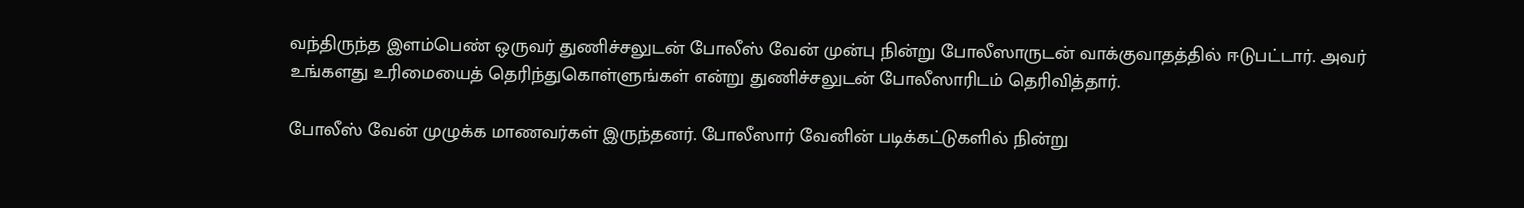வந்திருந்த இளம்பெண் ஒருவர் துணிச்சலுடன் போலீஸ் வேன் முன்பு நின்று போலீஸாருடன் வாக்குவாதத்தில் ஈடுபட்டார். அவர் உங்களது உரிமையைத் தெரிந்துகொள்ளுங்கள் என்று துணிச்சலுடன் போலீஸாரிடம் தெரிவித்தார்.

போலீஸ் வேன் முழுக்க மாணவர்கள் இருந்தனர். போலீஸார் வேனின் படிக்கட்டுகளில் நின்று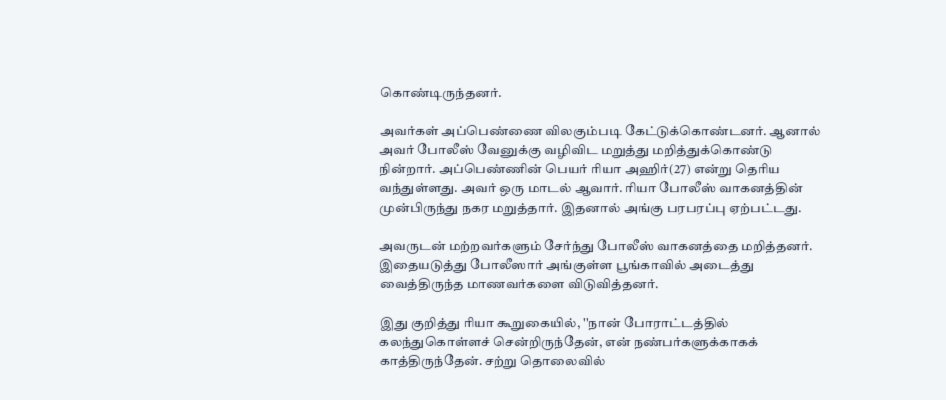கொண்டிருந்தனர்.

அவர்கள் அப்பெண்ணை விலகும்படி கேட்டுக்கொண்டனர். ஆனால் அவர் போலீஸ் வேனுக்கு வழிவிட மறுத்து மறித்துக்கொண்டு நின்றார். அப்பெண்ணின் பெயர் ரியா அஹிர்(27) என்று தெரிய வந்துள்ளது. அவர் ஒரு மாடல் ஆவார். ரியா போலீஸ் வாகனத்தின் முன்பிருந்து நகர மறுத்தார். இதனால் அங்கு பரபரப்பு ஏற்பட்டது.

அவருடன் மற்றவர்களும் சேர்ந்து போலீஸ் வாகனத்தை மறித்தனர். இதையடுத்து போலீஸார் அங்குள்ள பூங்காவில் அடைத்து வைத்திருந்த மாணவர்களை விடுவித்தனர்.

இது குறித்து ரியா கூறுகையில், ''நான் போராட்டத்தில் கலந்துகொள்ளச் சென்றிருந்தேன், என் நண்பர்களுக்காகக் காத்திருந்தேன். சற்று தொலைவில்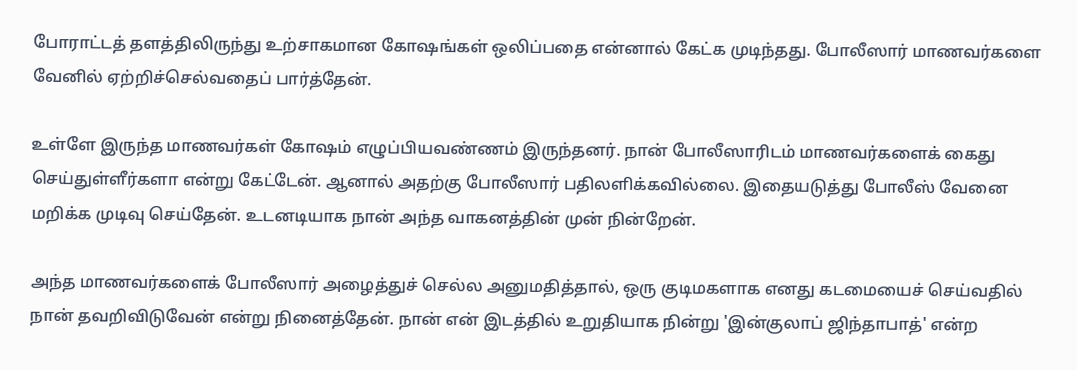போராட்டத் தளத்திலிருந்து உற்சாகமான கோஷங்கள் ஒலிப்பதை என்னால் கேட்க முடிந்தது. போலீஸார் மாணவர்களை வேனில் ஏற்றிச்செல்வதைப் பார்த்தேன்.

உள்ளே இருந்த மாணவர்கள் கோஷம் எழுப்பியவண்ணம் இருந்தனர். நான் போலீஸாரிடம் மாணவர்களைக் கைது செய்துள்ளீர்களா என்று கேட்டேன். ஆனால் அதற்கு போலீஸார் பதிலளிக்கவில்லை. இதையடுத்து போலீஸ் வேனை மறிக்க முடிவு செய்தேன். உடனடியாக நான் அந்த வாகனத்தின் முன் நின்றேன்.

அந்த மாணவர்களைக் போலீஸார் அழைத்துச் செல்ல அனுமதித்தால், ஒரு குடிமகளாக எனது கடமையைச் செய்வதில் நான் தவறிவிடுவேன் என்று நினைத்தேன். நான் என் இடத்தில் உறுதியாக நின்று 'இன்குலாப் ஜிந்தாபாத்' என்ற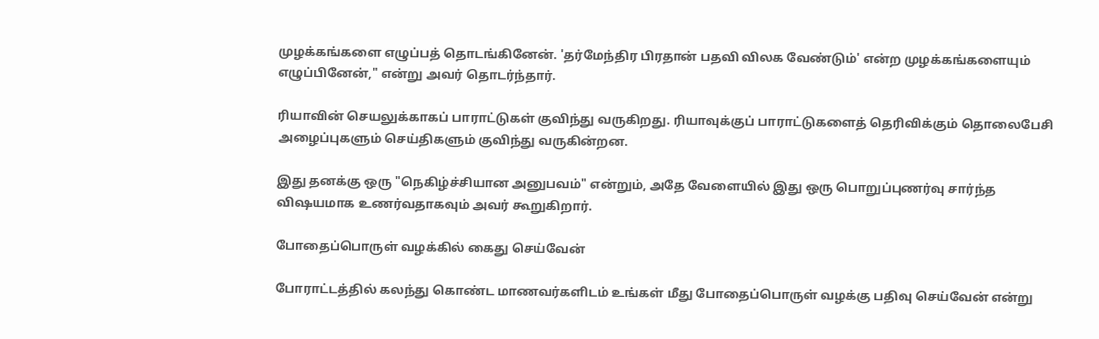முழக்கங்களை எழுப்பத் தொடங்கினேன். 'தர்மேந்திர பிரதான் பதவி விலக வேண்டும்' என்ற முழக்கங்களையும் எழுப்பினேன்," என்று அவர் தொடர்ந்தார்.

ரியாவின் செயலுக்காகப் பாராட்டுகள் குவிந்து வருகிறது. ரியாவுக்குப் பாராட்டுகளைத் தெரிவிக்கும் தொலைபேசி அழைப்புகளும் செய்திகளும் குவிந்து வருகின்றன.

இது தனக்கு ஒரு "நெகிழ்ச்சியான அனுபவம்" என்றும், அதே வேளையில் இது ஒரு பொறுப்புணர்வு சார்ந்த விஷயமாக உணர்வதாகவும் அவர் கூறுகிறார்.

போதைப்பொருள் வழக்கில் கைது செய்வேன்

போராட்டத்தில் கலந்து கொண்ட மாணவர்களிடம் உங்கள் மீது போதைப்பொருள் வழக்கு பதிவு செய்வேன் என்று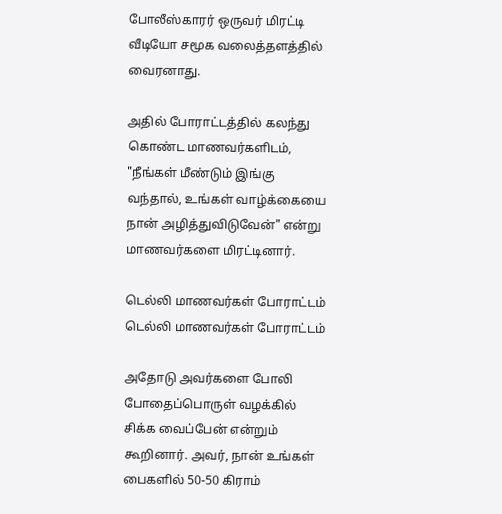போலீஸ்காரர் ஒருவர் மிரட்டி வீடியோ சமூக வலைத்தளத்தில் வைரனாது.

அதில் போராட்டத்தில் கலந்து கொண்ட மாணவர்களிடம், "நீங்கள் மீண்டும் இங்கு வந்தால், உங்கள் வாழ்க்கையை நான் அழித்துவிடுவேன்" என்று மாணவர்களை மிரட்டினார்.

டெல்லி மாணவர்கள் போராட்டம்
டெல்லி மாணவர்கள் போராட்டம்

அதோடு அவர்களை போலி போதைப்பொருள் வழக்கில் சிக்க வைப்பேன் என்றும் கூறினார். அவர், நான் உங்கள் பைகளில் 50-50 கிராம்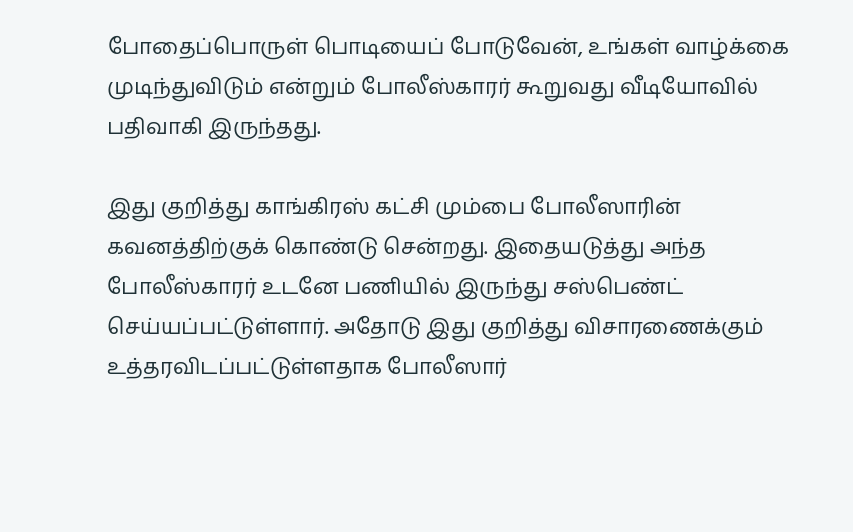போதைப்பொருள் பொடியைப் போடுவேன், உங்கள் வாழ்க்கை முடிந்துவிடும் என்றும் போலீஸ்காரர் கூறுவது வீடியோவில் பதிவாகி இருந்தது.

இது குறித்து காங்கிரஸ் கட்சி மும்பை போலீஸாரின் கவனத்திற்குக் கொண்டு சென்றது. இதையடுத்து அந்த போலீஸ்காரர் உடனே பணியில் இருந்து சஸ்பெண்ட் செய்யப்பட்டுள்ளார். அதோடு இது குறித்து விசாரணைக்கும் உத்தரவிடப்பட்டுள்ளதாக போலீஸார்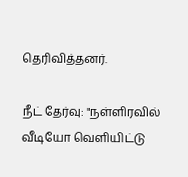தெரிவித்தனர்.

நீட் தேர்வு: "நள்ளிரவில் வீடியோ வெளியிட்டு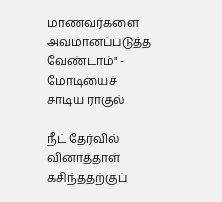மாணவர்களை அவமானப்படுத்த வேண்டாம்" - மோடியைச் சாடிய ராகுல்

நீட் தேர்வில் வினாத்தாள் கசிந்ததற்குப்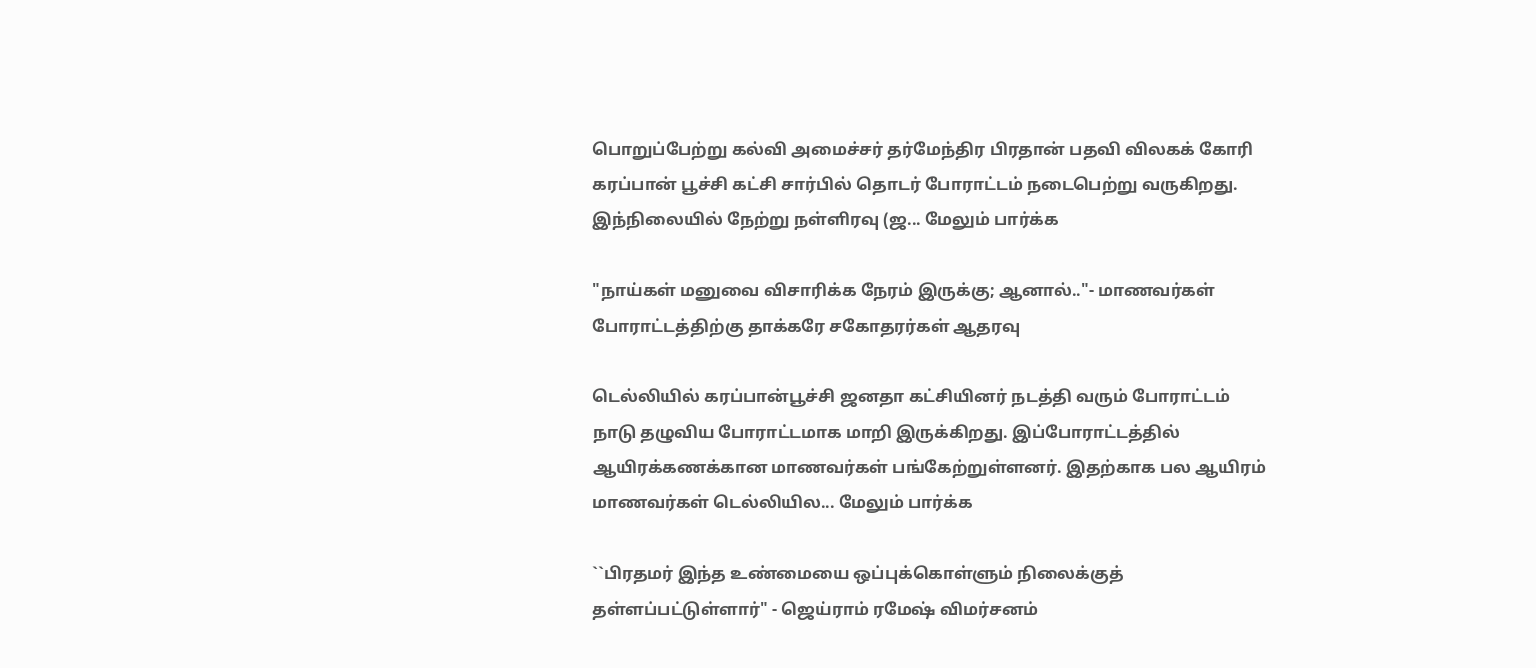பொறுப்பேற்று கல்வி அமைச்சர் தர்மேந்திர பிரதான் பதவி விலகக் கோரி கரப்பான் பூச்சி கட்சி சார்பில் தொடர் போராட்டம் நடைபெற்று வருகிறது. இந்நிலையில் நேற்று நள்ளிரவு (ஜ... மேலும் பார்க்க

"நாய்கள் மனுவை விசாரிக்க நேரம் இருக்கு; ஆனால்.."- மாணவர்கள் போராட்டத்திற்கு தாக்கரே சகோதரர்கள் ஆதரவு

டெல்லியில் கரப்பான்பூச்சி ஜனதா கட்சியினர் நடத்தி வரும் போராட்டம் நாடு தழுவிய போராட்டமாக மாறி இருக்கிறது. இப்போராட்டத்தில் ஆயிரக்கணக்கான மாணவர்கள் பங்கேற்றுள்ளனர். இதற்காக பல ஆயிரம் மாணவர்கள் டெல்லியில... மேலும் பார்க்க

``பிரதமர் இந்த உண்மையை ஒப்புக்கொள்ளும் நிலைக்குத் தள்ளப்பட்டுள்ளார்" - ஜெய்ராம் ரமேஷ் விமர்சனம்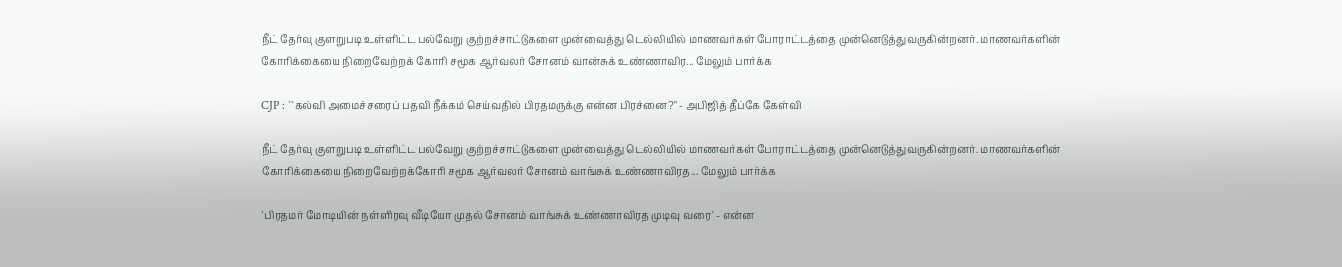நீட் தேர்வு குளறுபடி உள்ளிட்ட பல்வேறு குற்றச்சாட்டுகளை முன்வைத்து டெல்லியில் மாணவர்கள் போராட்டத்தை முன்னெடுத்துவருகின்றனர். மாணவர்களின் கோரிக்கையை நிறைவேற்றக் கோரி சமூக ஆர்வலர் சோனம் வான்சுக் உண்ணாவிர... மேலும் பார்க்க

CJP : ``கல்வி அமைச்சரைப் பதவி நீக்கம் செய்வதில் பிரதமருக்கு என்ன பிரச்னை?" - அபிஜித் தீப்கே கேள்வி

நீட் தேர்வு குளறுபடி உள்ளிட்ட பல்வேறு குற்றச்சாட்டுகளை முன்வைத்து டெல்லியில் மாணவர்கள் போராட்டத்தை முன்னெடுத்துவருகின்றனர். மாணவர்களின் கோரிக்கையை நிறைவேற்றக்கோரி சமூக ஆர்வலர் சோனம் வாங்சுக் உண்ணாவிரத... மேலும் பார்க்க

`பிரதமர் மோடியின் நள்ளிரவு வீடியோ முதல் சோனம் வாங்சுக் உண்ணாவிரத முடிவு வரை' - என்ன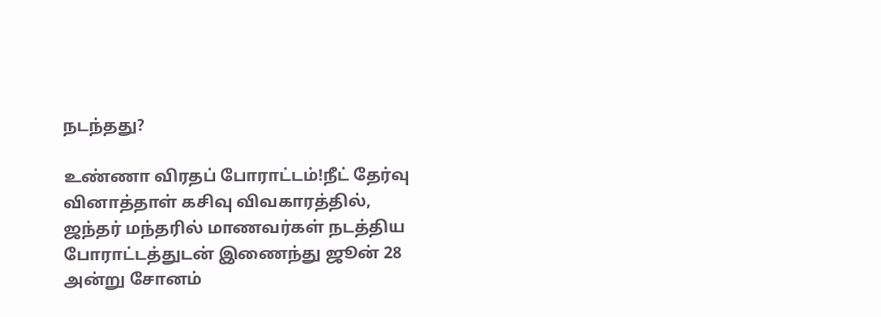நடந்தது?

உண்ணா விரதப் போராட்டம்!நீட் தேர்வு வினாத்தாள் கசிவு விவகாரத்தில், ஜந்தர் மந்தரில் மாணவர்கள் நடத்திய போராட்டத்துடன் இணைந்து ஜூன் 28 அன்று சோனம்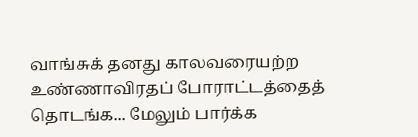வாங்சுக் தனது காலவரையற்ற உண்ணாவிரதப் போராட்டத்தைத் தொடங்க... மேலும் பார்க்க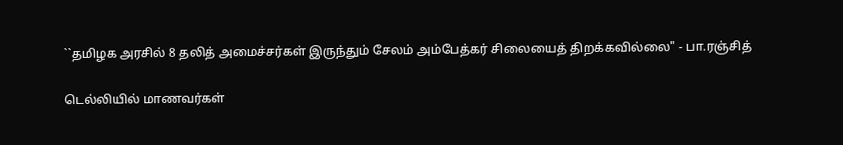``தமிழக அரசில் 8 தலித் அமைச்சர்கள் இருந்தும் சேலம் அம்பேத்கர் சிலையைத் திறக்கவில்லை" - பா.ரஞ்சித்

டெல்லியில் மாணவர்கள்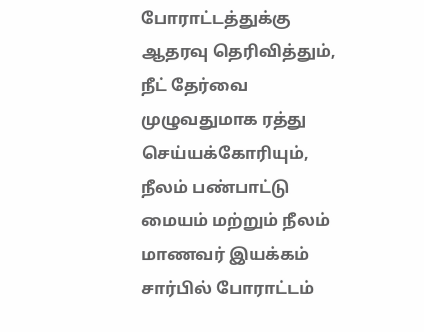போராட்டத்துக்கு ஆதரவு தெரிவித்தும், நீட் தேர்வை முழுவதுமாக ரத்து செய்யக்கோரியும், நீலம் பண்பாட்டு மையம் மற்றும் நீலம் மாணவர் இயக்கம் சார்பில் போராட்டம்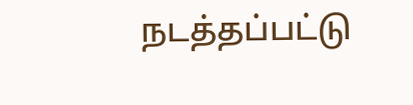நடத்தப்பட்டு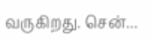வருகிறது. சென்...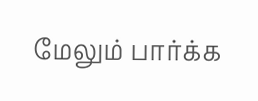மேலும் பார்க்க